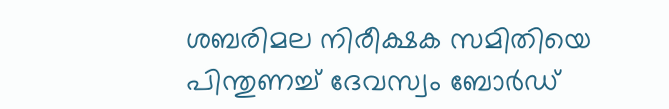ശബരിമല നിരീക്ഷക സമിതിയെ പിന്തുണച്ച് ദേവസ്വം ബോര്‍ഡ്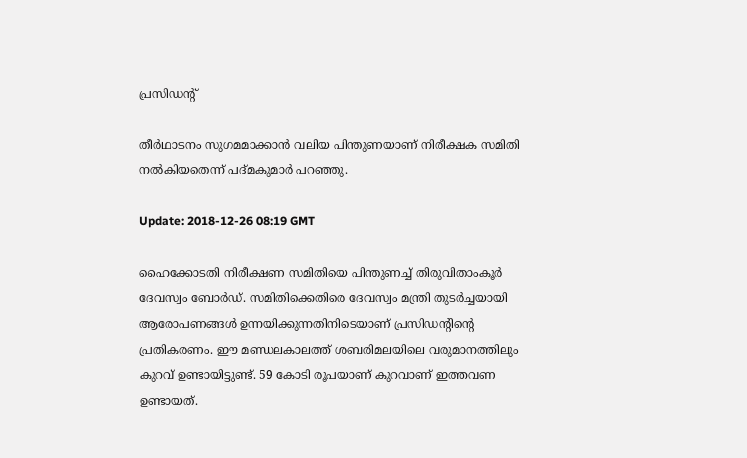പ്രസിഡന്റ്

തീര്‍ഥാടനം സുഗമമാക്കാന്‍ വലിയ പിന്തുണയാണ് നിരീക്ഷക സമിതി നല്‍കിയതെന്ന് പദ്മകുമാര്‍ പറഞ്ഞു.

Update: 2018-12-26 08:19 GMT

ഹൈക്കോടതി നിരീക്ഷണ സമിതിയെ പിന്തുണച്ച് തിരുവിതാംകൂര്‍‍ ദേവസ്വം ബോര്‍ഡ്. സമിതിക്കെതിരെ ദേവസ്വം മന്ത്രി തുടര്‍ച്ചയായി ആരോപണങ്ങള്‍ ഉന്നയിക്കുന്നതിനിടെയാണ് പ്രസിഡന്റിന്റെ പ്രതികരണം. ഈ മണ്ഡലകാലത്ത് ശബരിമലയിലെ വരുമാനത്തിലും കുറവ് ഉണ്ടായിട്ടുണ്ട്. 59 കോടി രൂപയാണ് കുറവാണ് ഇത്തവണ ഉണ്ടായത്.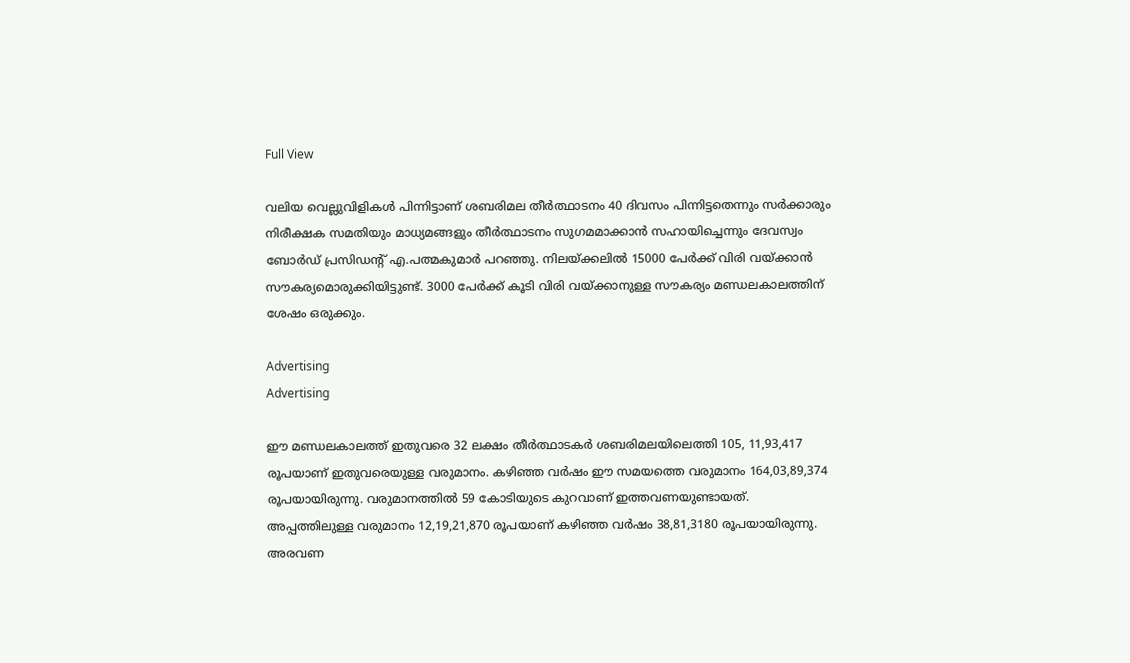Full View

വലിയ വെല്ലുവിളികൾ പിന്നിട്ടാണ് ശബരിമല തീർത്ഥാടനം 40 ദിവസം പിന്നിട്ടതെന്നും സർക്കാരും നിരീക്ഷക സമതിയും മാധ്യമങ്ങളും തീർത്ഥാടനം സുഗമമാക്കാൻ സഹായിച്ചെന്നും ദേവസ്വം ബോർഡ് പ്രസിഡന്റ് എ.പത്മകുമാർ പറഞ്ഞു. നിലയ്ക്കലിൽ 15000 പേർക്ക് വിരി വയ്ക്കാൻ സൗകര്യമൊരുക്കിയിട്ടുണ്ട്. 3000 പേർക്ക് കൂടി വിരി വയ്ക്കാനുള്ള സൗകര്യം മണ്ഡലകാലത്തിന് ശേഷം ഒരുക്കും.

Advertising
Advertising

ഈ മണ്ഡലകാലത്ത് ഇതുവരെ 32 ലക്ഷം തീർത്ഥാടകർ ശബരിമലയിലെത്തി 105, 11,93,417 രൂപയാണ് ഇതുവരെയുള്ള വരുമാനം. കഴിഞ്ഞ വർഷം ഈ സമയത്തെ വരുമാനം 164,03,89,374 രൂപയായിരുന്നു. വരുമാനത്തിൽ 59 കോടിയുടെ കുറവാണ് ഇത്തവണയുണ്ടായത്. അപ്പത്തിലുള്ള വരുമാനം 12,19,21,870 രൂപയാണ് കഴിഞ്ഞ വർഷം 38,81,3180 രൂപയായിരുന്നു. അരവണ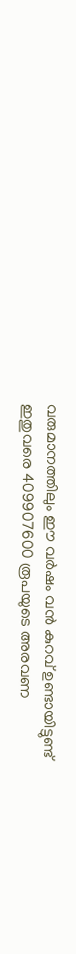വരുമാനത്തിലും ഈ വർഷം വൻ കുറവ് ഉണ്ടായിട്ടുണ്ട് ഇതുവരെ 409907600 രൂപയുടെ അരവണ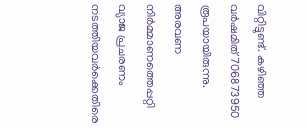വിറ്റിട്ടുണ്ട്. കഴിഞ്ഞ വർഷമിത് 706873950 രൂപയായിരുന്നു. അരവണ നിർമ്മാണത്തെപ്പറ്റി വ്യാജ പ്രചരണം നടത്തിയവർക്കെതിരെ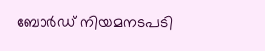ബോർഡ് നിയമനടപടി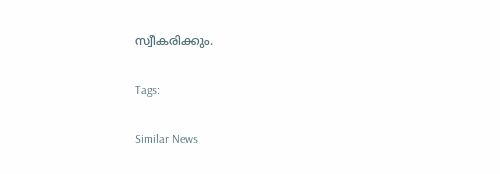സ്വീകരിക്കും.

Tags:

Similar News